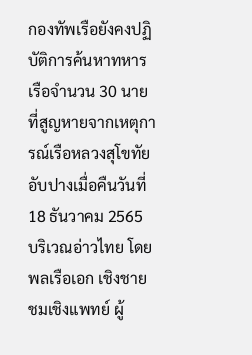กองทัพเรือยังคงปฏิบัติการค้นหาทหารเรือจำนวน 30 นายที่สูญหายจากเหตุการณ์เรือหลวงสุโขทัยอับปางเมื่อคืนวันที่ 18 ธันวาคม 2565 บริเวณอ่าวไทย โดยพลเรือเอก เชิงชาย ชมเชิงแพทย์ ผู้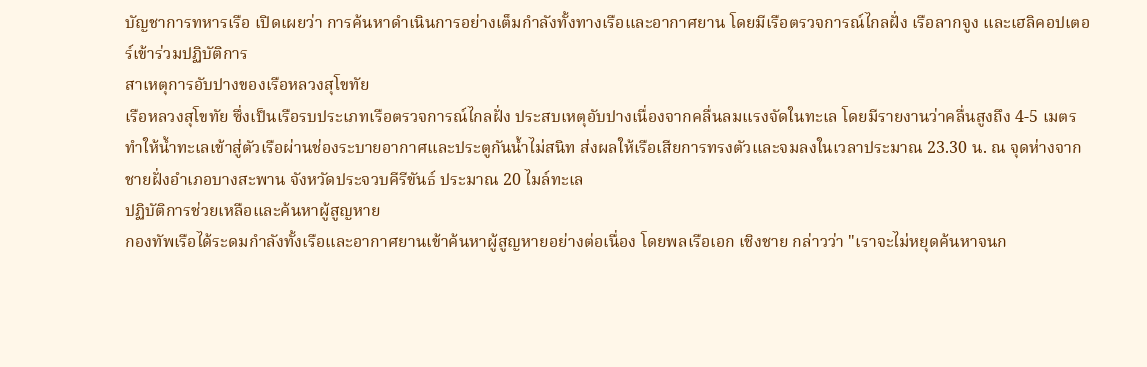บัญชาการทหารเรือ เปิดเผยว่า การค้นหาดำเนินการอย่างเต็มกำลังทั้งทางเรือและอากาศยาน โดยมีเรือตรวจการณ์ไกลฝั่ง เรือลากจูง และเฮลิคอปเตอร์เข้าร่วมปฏิบัติการ
สาเหตุการอับปางของเรือหลวงสุโขทัย
เรือหลวงสุโขทัย ซึ่งเป็นเรือรบประเภทเรือตรวจการณ์ไกลฝั่ง ประสบเหตุอับปางเนื่องจากคลื่นลมแรงจัดในทะเล โดยมีรายงานว่าคลื่นสูงถึง 4-5 เมตร ทำให้น้ำทะเลเข้าสู่ตัวเรือผ่านช่องระบายอากาศและประตูกันน้ำไม่สนิท ส่งผลให้เรือเสียการทรงตัวและจมลงในเวลาประมาณ 23.30 น. ณ จุดห่างจากชายฝั่งอำเภอบางสะพาน จังหวัดประจวบคีรีขันธ์ ประมาณ 20 ไมล์ทะเล
ปฏิบัติการช่วยเหลือและค้นหาผู้สูญหาย
กองทัพเรือได้ระดมกำลังทั้งเรือและอากาศยานเข้าค้นหาผู้สูญหายอย่างต่อเนื่อง โดยพลเรือเอก เชิงชาย กล่าวว่า "เราจะไม่หยุดค้นหาจนก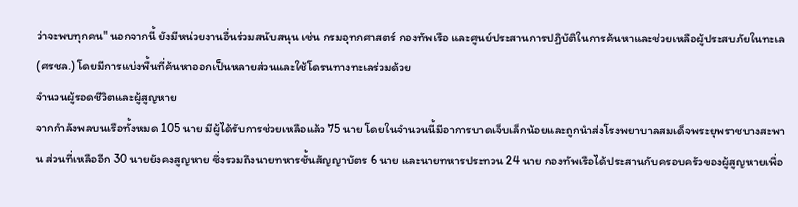ว่าจะพบทุกคน" นอกจากนี้ ยังมีหน่วยงานอื่นร่วมสนับสนุน เช่น กรมอุทกศาสตร์ กองทัพเรือ และศูนย์ประสานการปฏิบัติในการค้นหาและช่วยเหลือผู้ประสบภัยในทะเล (ศรชล.) โดยมีการแบ่งพื้นที่ค้นหาออกเป็นหลายส่วนและใช้โดรนทางทะเลร่วมด้วย
จำนวนผู้รอดชีวิตและผู้สูญหาย
จากกำลังพลบนเรือทั้งหมด 105 นาย มีผู้ได้รับการช่วยเหลือแล้ว 75 นาย โดยในจำนวนนี้มีอาการบาดเจ็บเล็กน้อยและถูกนำส่งโรงพยาบาลสมเด็จพระยุพราชบางสะพาน ส่วนที่เหลืออีก 30 นายยังคงสูญหาย ซึ่งรวมถึงนายทหารชั้นสัญญาบัตร 6 นาย และนายทหารประทวน 24 นาย กองทัพเรือได้ประสานกับครอบครัวของผู้สูญหายเพื่อ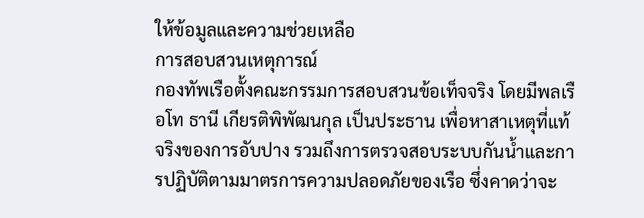ให้ข้อมูลและความช่วยเหลือ
การสอบสวนเหตุการณ์
กองทัพเรือตั้งคณะกรรมการสอบสวนข้อเท็จจริง โดยมีพลเรือโท ธานี เกียรติพิพัฒนกุล เป็นประธาน เพื่อหาสาเหตุที่แท้จริงของการอับปาง รวมถึงการตรวจสอบระบบกันน้ำและการปฏิบัติตามมาตรการความปลอดภัยของเรือ ซึ่งคาดว่าจะ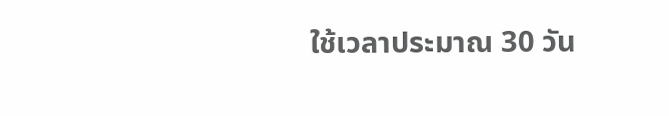ใช้เวลาประมาณ 30 วัน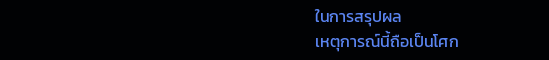ในการสรุปผล
เหตุการณ์นี้ถือเป็นโศก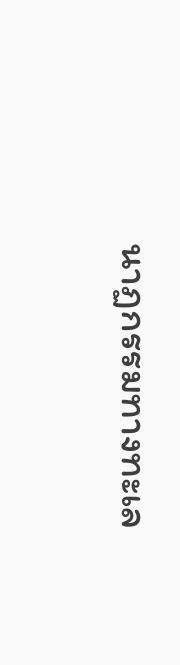นาฏกรรมทางทะเล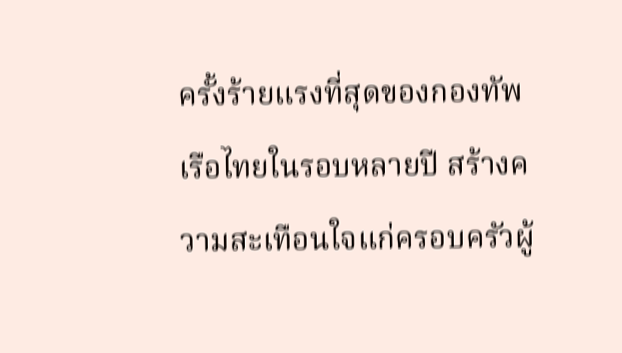ครั้งร้ายแรงที่สุดของกองทัพเรือไทยในรอบหลายปี สร้างความสะเทือนใจแก่ครอบครัวผู้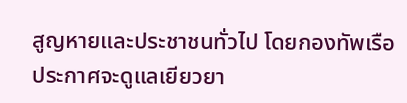สูญหายและประชาชนทั่วไป โดยกองทัพเรือประกาศจะดูแลเยียวยา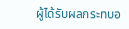ผู้ได้รับผลกระทบอ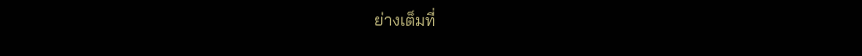ย่างเต็มที่